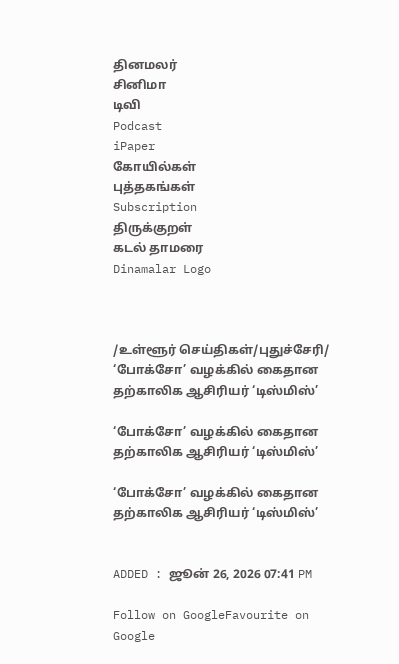தினமலர்
சினிமா
டிவி
Podcast
iPaper
கோயில்கள்
புத்தகங்கள்
Subscription
திருக்குறள்
கடல் தாமரை
Dinamalar Logo



/உள்ளூர் செய்திகள்/புதுச்சேரி/ ‘போக்சோ’ வழக்கில் கைதான தற்காலிக ஆசிரியர் ‘டிஸ்மிஸ்’

‘போக்சோ’ வழக்கில் கைதான தற்காலிக ஆசிரியர் ‘டிஸ்மிஸ்’

‘போக்சோ’ வழக்கில் கைதான தற்காலிக ஆசிரியர் ‘டிஸ்மிஸ்’


ADDED : ஜூன் 26, 2026 07:41 PM

Follow on GoogleFavourite on Google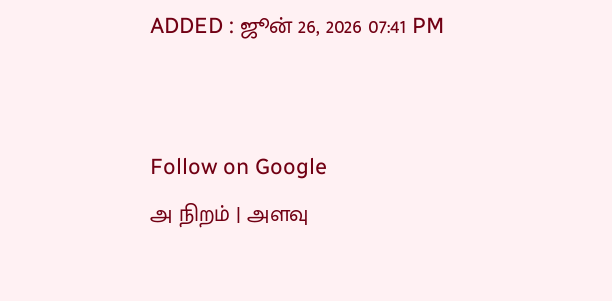ADDED : ஜூன் 26, 2026 07:41 PM


Follow on Google
அ நிறம் | அளவு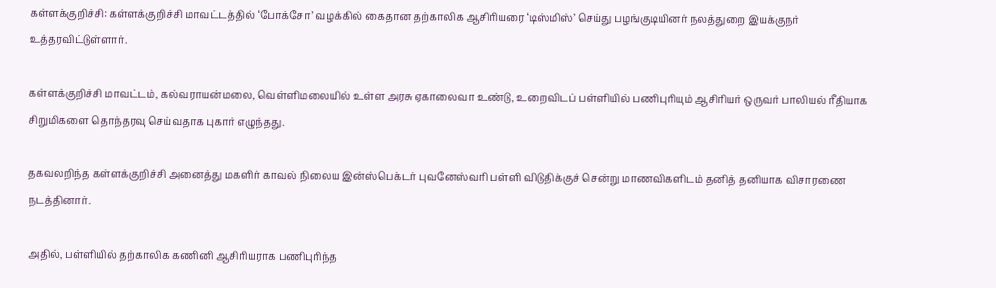கள்ளக்குறிச்சி: கள்ளக்குறிச்சி மாவட்டத்தில் ‘போக்சோ’ வழக்கில் கைதான தற்காலிக ஆசிரியரை ‘டிஸ்மிஸ்’ செய்து பழங்குடியினர் நலத்துறை இயக்குநர் உத்தரவிட்டுள்ளார்.

கள்ளக்குறிச்சி மாவட்டம், கல்வராயன்மலை, வெள்ளிமலையில் உள்ள அரசு ஏகாலைவா உண்டு, உறைவிடப் பள்ளியில் பணிபுரியும் ஆசிரியர் ஒருவர் பாலியல் ரீதியாக சிறுமிகளை தொந்தரவு செய்வதாக புகார் எழுந்தது.

தகவலறிந்த கள்ளக்குறிச்சி அனைத்து மகளிர் காவல் நிலைய இன்ஸ்பெக்டர் புவனேஸ்வரி பள்ளி விடுதிக்குச் சென்று மாணவிகளிடம் தனித் தனியாக விசாரணை நடத்தினார்.

அதில், பள்ளியில் தற்காலிக கணினி ஆசிரியராக பணிபுரிந்த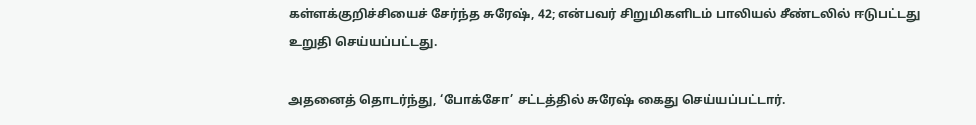கள்ளக்குறிச்சியைச் சேர்ந்த சுரேஷ், 42; என்பவர் சிறுமிகளிடம் பாலியல் சீண்டலில் ஈடுபட்டது உறுதி செய்யப்பட்டது.

அதனைத் தொடர்ந்து, ‘போக்சோ’ சட்டத்தில் சுரேஷ் கைது செய்யப்பட்டார்.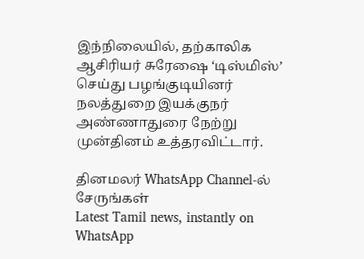இந்நிலையில், தற்காலிக ஆசிரியர் சுரேஷை ‘டிஸ்மிஸ்’ செய்து பழங்குடியினர் நலத்துறை இயக்குநர் அண்ணாதுரை நேற்று முன்தினம் உத்தரவிட்டார்.

தினமலர் WhatsApp Channel-ல் சேருங்கள்
Latest Tamil news, instantly on WhatsApp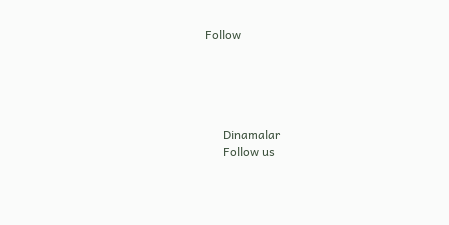Follow





      Dinamalar
      Follow us